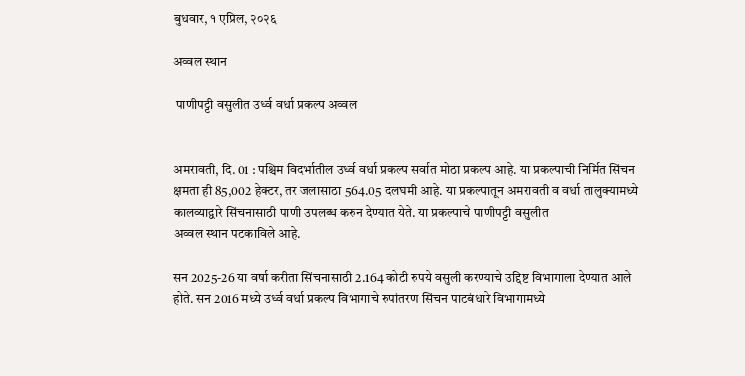बुधवार, १ एप्रिल, २०२६

अव्वल स्थान

 पाणीपट्टी वसुलीत उर्ध्व वर्धा प्रकल्प अव्वल


अमरावती, दि. 01 : पश्चिम विदर्भातील उर्ध्व वर्धा प्रकल्प सर्वात मोठा प्रकल्प आहे. या प्रकल्पाची निर्मित सिंचन क्षमता ही 85,002 हेक्टर, तर जलासाठा 564.05 दलघमी आहे. या प्रकल्पातून अमरावती व वर्धा तालुक्यामध्ये कालव्याद्वारे सिंचनासाठी पाणी उपलब्ध करुन देण्यात येते. या प्रकल्पाचे पाणीपट्टी वसुलीत
अव्वल स्थान पटकाविले आहे.

सन 2025-26 या वर्षा करीता सिंचनासाठी 2.164 कोटी रुपये वसुली करण्याचे उद्दिष्ट विभागाला देण्यात आले होते. सन 2016 मध्ये उर्ध्व वर्धा प्रकल्प विभागाचे रुपांतरण सिंचन पाटबंधारे विभागामध्ये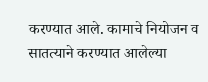करण्यात आले. कामाचे नियोजन व सातत्याने करण्यात आलेल्या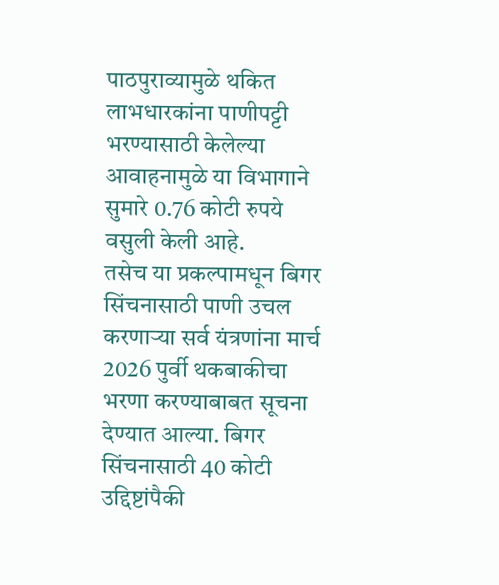पाठपुराव्यामुळे थकित लाभधारकांना पाणीपट्टी भरण्यासाठी केलेल्या आवाहनामुळे या विभागाने सुमारे 0.76 कोटी रुपये वसुली केली आहे.
तसेच या प्रकल्पामधून बिगर सिंचनासाठी पाणी उचल करणाऱ्या सर्व यंत्रणांना मार्च 2026 पुर्वी थकबाकीचा भरणा करण्याबाबत सूचना देण्यात आल्या. बिगर सिंचनासाठी 40 कोटी उद्दिष्टांपैकी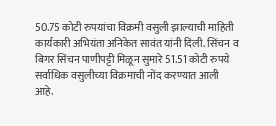50.75 कोटी रुपयांचा विक्रमी वसुली झाल्याची माहिती कार्यकारी अभियंता अनिकेत सावंत यांनी दिली. सिंचन व बिगर सिंचन पाणीपट्टी मिळून सुमारे 51.51 कोटी रुपये सर्वाधिक वसुलीच्या विक्रमाची नोंद करण्यात आली आहे.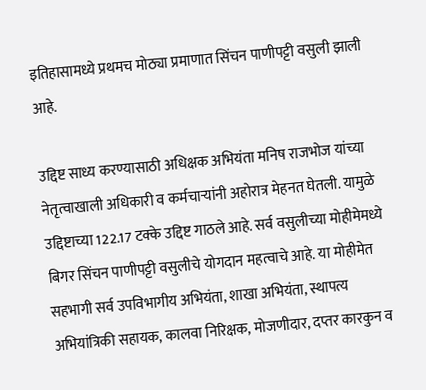इतिहासामध्ये प्रथमच मोठ्या प्रमाणात सिंचन पाणीपट्टी वसुली झाली आहे.

उद्दिष्ट साध्य करण्यासाठी अधिक्षक अभियंता मनिष राजभोज यांच्या नेतृत्वाखाली अधिकारी व कर्मचाऱ्यांनी अहोरात्र मेहनत घेतली. यामुळे उद्दिष्टाच्या 122.17 टक्के उद्दिष्ट गाठले आहे. सर्व वसुलीच्या मोहीमेमध्ये बिगर सिंचन पाणीपट्टी वसुलीचे योगदान महत्वाचे आहे. या मोहीमेत सहभागी सर्व उपविभागीय अभियंता, शाखा अभियंता, स्थापत्य अभियांत्रिकी सहायक, कालवा निरिक्षक, मोजणीदार, दप्तर कारकुन व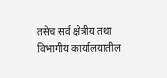तसेच सर्व क्षेत्रीय तथा विभागीय कार्यालयातील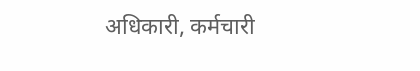अधिकारी, कर्मचारी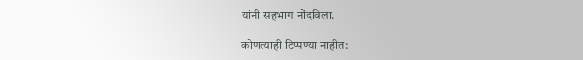यांनी सहभाग नोंदविला.

कोणत्याही टिप्पण्‍या नाहीत: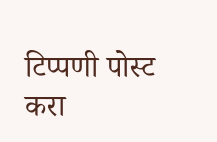टिप्पणी पोस्ट करा